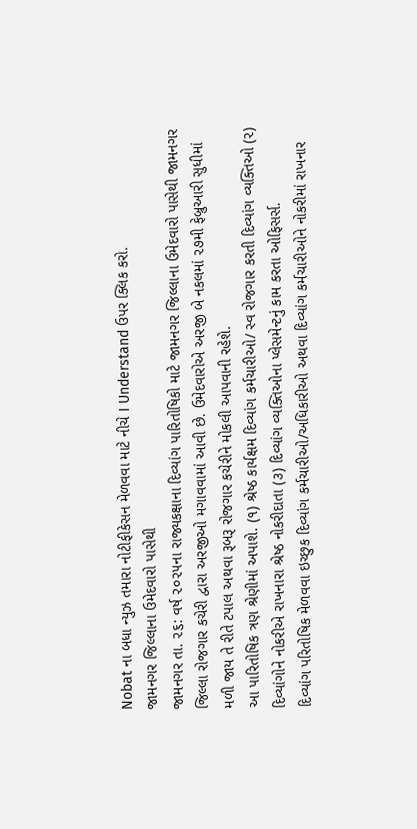Nobat ના બધા ન્યુઝ તમારા નોટીફીકેસન મેળવવા માટે નીચે I Understand ઉપર ક્લિક કરો.
જામનગર જિલ્લાના ઉમેદવારો પાસેથી
જામનગર તા. ૨૬: વર્ષ ૨૦૨૫ના રાજ્યકક્ષાના દિવ્યાંગ પારિતોષિકો માટે જામનગર જિલ્લાના ઉમેદવારો પાસેથી જામનગર જિલ્લા રોજગાર કચેરી દ્વારા અરજીઓ મગાવવામાં આવી છે. ઉમેદવારોએ અરજી બે નકલમાં ૨૭મી ફેબ્રુઆરી સુધીમાં મળી જાય તે રીતે ટપાલ અથવા રૂબરૂ રોજગાર કચેરીને મોકલી આપવાની રહેશે.
આ પારિતોષિક ત્રણ શ્રેણીમાં અપાશે. (૧) શ્રેષ્ઠ કાર્યક્ષમ દિવ્યાંગ કર્મચારીઓ/ સ્વ રોજગાર કરતી દિવ્યાંગ વ્યક્તિઓ (૨) દિવ્યાંગોને નોકરીએ રાખનારા શ્રેષ્ઠ નોકરીદાતા (૩) દિવ્યાંગ વ્યક્તિઓના પ્લેસમેન્ટનું કામ કરતા ઓફિસર્સ.
દિવ્યાંગ પરિતોષિક મેળવવા ઇચ્છુક દિવ્યાંગ કર્મચારીઓ/અધિકારીઓ અથવા દિવ્યાંગ કર્મચારીઓને નોકરીમાં રાખનાર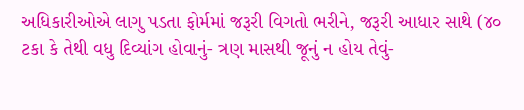અધિકારીઓએ લાગુ પડતા ફોર્મમાં જરૂરી વિગતો ભરીને, જરૂરી આધાર સાથે (૪૦ ટકા કે તેથી વધુ દિવ્યાંગ હોવાનું- ત્રણ માસથી જૂનું ન હોય તેવું-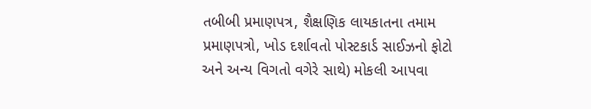તબીબી પ્રમાણપત્ર, શૈક્ષણિક લાયકાતના તમામ પ્રમાણપત્રો, ખોડ દર્શાવતો પોસ્ટકાર્ડ સાઈઝનો ફોટો અને અન્ય વિગતો વગેરે સાથે) મોકલી આપવા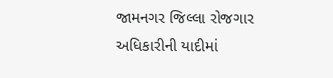જામનગર જિલ્લા રોજગાર અધિકારીની યાદીમાં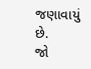જણાવાયું છે.
જો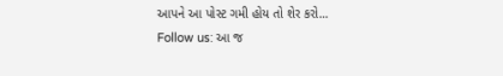આપને આ પોસ્ટ ગમી હોય તો શેર કરો...
Follow us: આ જ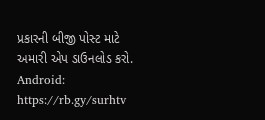પ્રકારની બીજી પોસ્ટ માટે અમારી એપ ડાઉનલોડ કરો.
Android: https://rb.gy/surhtv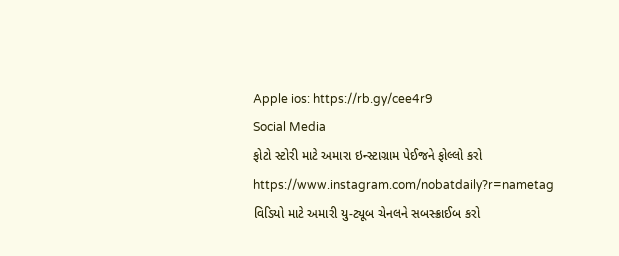Apple ios: https://rb.gy/cee4r9
Social Media
ફોટો સ્ટોરી માટે અમારા ઇન્સ્ટાગ્રામ પેઈજને ફોલ્લો કરો
https://www.instagram.com/nobatdaily?r=nametag
વિડિયો માટે અમારી યુ-ટ્યૂબ ચેનલને સબસ્ક્રાઈબ કરો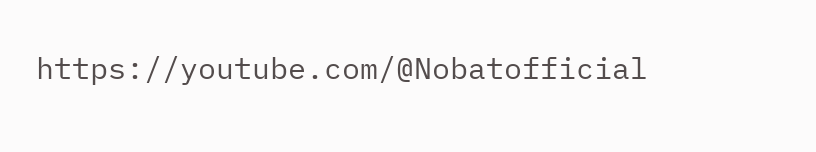https://youtube.com/@Nobatofficial